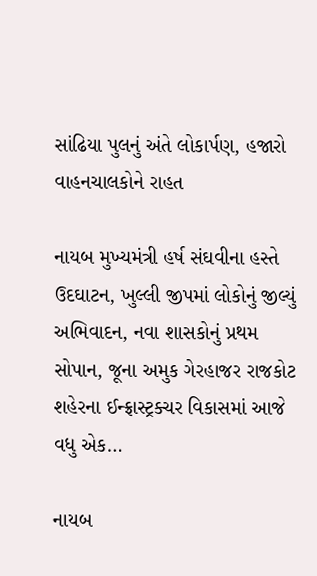સાંઢિયા પુલનું અંતે લોકાર્પણ, હજારો વાહનચાલકોને રાહત

નાયબ મુખ્યમંત્રી હર્ષ સંઘવીના હસ્તે ઉદઘાટન, ખુલ્લી જીપમાં લોકોનું જીલ્યું અભિવાદન, નવા શાસકોનું પ્રથમ સોપાન, જૂના અમુક ગેરહાજર રાજકોટ શહેરના ઈન્ફ્રાસ્ટ્રક્ચર વિકાસમાં આજે વધુ એક…

નાયબ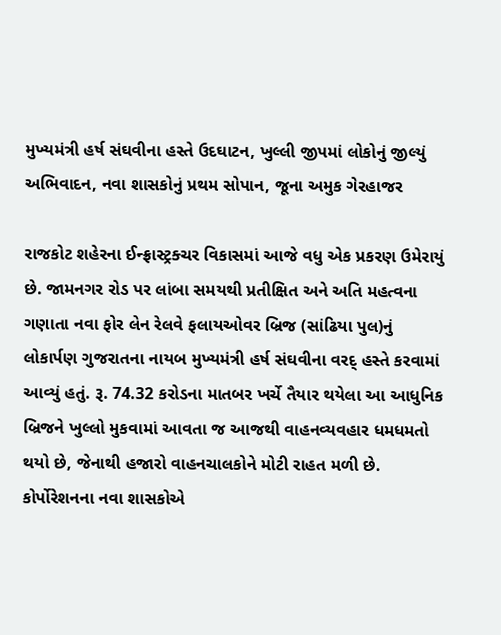મુખ્યમંત્રી હર્ષ સંઘવીના હસ્તે ઉદઘાટન, ખુલ્લી જીપમાં લોકોનું જીલ્યું અભિવાદન, નવા શાસકોનું પ્રથમ સોપાન, જૂના અમુક ગેરહાજર

રાજકોટ શહેરના ઈન્ફ્રાસ્ટ્રક્ચર વિકાસમાં આજે વધુ એક પ્રકરણ ઉમેરાયું છે. જામનગર રોડ પર લાંબા સમયથી પ્રતીક્ષિત અને અતિ મહત્વના ગણાતા નવા ફોર લેન રેલવે ફલાયઓવર બ્રિજ (સાંઢિયા પુલ)નું લોકાર્પણ ગુજરાતના નાયબ મુખ્યમંત્રી હર્ષ સંઘવીના વરદ્ હસ્તે કરવામાં આવ્યું હતું. રૂ. 74.32 કરોડના માતબર ખર્ચે તૈયાર થયેલા આ આધુનિક બ્રિજને ખુલ્લો મુકવામાં આવતા જ આજથી વાહનવ્યવહાર ધમધમતો થયો છે, જેનાથી હજારો વાહનચાલકોને મોટી રાહત મળી છે. કોર્પોરેશનના નવા શાસકોએ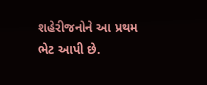શહેરીજનોને આ પ્રથમ ભેટ આપી છે.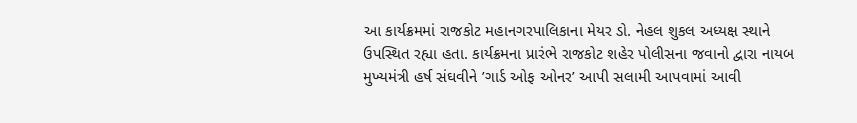આ કાર્યક્રમમાં રાજકોટ મહાનગરપાલિકાના મેયર ડો. નેહલ શુકલ અધ્યક્ષ સ્થાને ઉપસ્થિત રહ્યા હતા. કાર્યક્રમના પ્રારંભે રાજકોટ શહેર પોલીસના જવાનો દ્વારા નાયબ મુખ્યમંત્રી હર્ષ સંઘવીને ’ગાર્ડ ઓફ ઓનર’ આપી સલામી આપવામાં આવી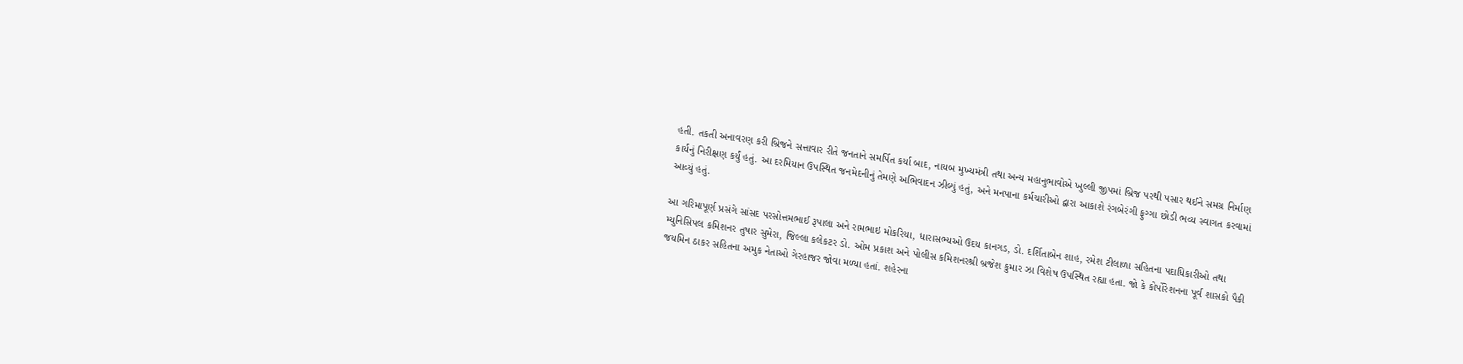હતી. તકતી અનાવરણ કરી બ્રિજને સત્તાવાર રીતે જનતાને સમર્પિત કર્યા બાદ, નાયબ મુખ્યમંત્રી તથા અન્ય મહાનુભાવોએ ખુલ્લી જીપમાં બ્રિજ પરથી પસાર થઈને સમગ્ર નિર્માણ કાર્યનું નિરીક્ષણ કર્યું હતું. આ દરમિયાન ઉપસ્થિત જનમેદનીનું તેમણે અભિવાદન ઝીલ્યું હતું, અને મનપાના કર્મચારીઓ દ્વારા આકાશે રંગબેરંગી ફુગ્ગા છોડી ભવ્ય સ્વાગત કરવામાં આવ્યું હતું.

આ ગરિમાપૂર્ણ પ્રસંગે સાંસદ પરસોત્તમભાઈ રૂપાલા અને રામભાઇ મોકરિયા, ધારાસભ્યઓ ઉદય કાનગડ, ડો. દર્શિતાબેન શાહ, રમેશ ટીલાળા સહિતના પદાધિકારીઓ તથા મ્યુનિસિપલ કમિશનર તુષાર સુમેરા, જિલ્લા કલેકટર ડો. ઓમ પ્રકાશ અને પોલીસ કમિશનરશ્રી બ્રજેશ કુમાર ઝા વિશેષ ઉપસ્થિત રહ્યા હતા. જો કે કોર્પોરેશનના પૂર્વ શાસકો પૈકી જયમિન ઠાકર સહિતના અમુક નેતાઓ ગેરહાજર જોવા મળ્યા હતાં. શહેરના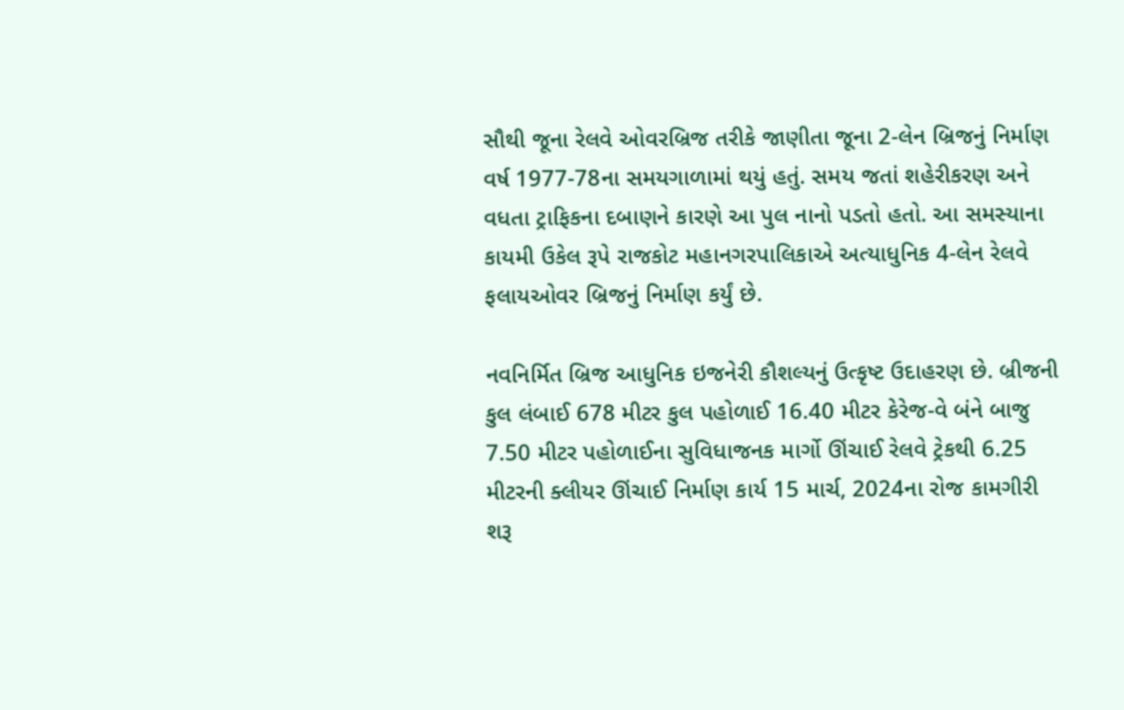સૌથી જૂના રેલવે ઓવરબ્રિજ તરીકે જાણીતા જૂના 2-લેન બ્રિજનું નિર્માણ વર્ષ 1977-78ના સમયગાળામાં થયું હતું. સમય જતાં શહેરીકરણ અને વધતા ટ્રાફિકના દબાણને કારણે આ પુલ નાનો પડતો હતો. આ સમસ્યાના કાયમી ઉકેલ રૂપે રાજકોટ મહાનગરપાલિકાએ અત્યાધુનિક 4-લેન રેલવે ફલાયઓવર બ્રિજનું નિર્માણ કર્યું છે.

નવનિર્મિત બ્રિજ આધુનિક ઇજનેરી કૌશલ્યનું ઉત્કૃષ્ટ ઉદાહરણ છે. બ્રીજની કુલ લંબાઈ 678 મીટર કુલ પહોળાઈ 16.40 મીટર કેરેજ-વે બંને બાજુ 7.50 મીટર પહોળાઈના સુવિધાજનક માર્ગો ઊંચાઈ રેલવે ટ્રેકથી 6.25 મીટરની ક્લીયર ઊંચાઈ નિર્માણ કાર્ય 15 માર્ચ, 2024ના રોજ કામગીરી શરૂ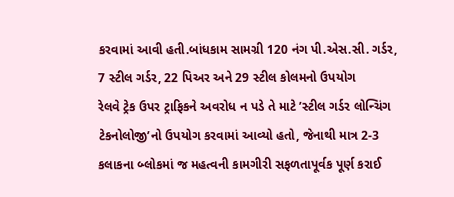કરવામાં આવી હતી.બાંધકામ સામગ્રી 120 નંગ પી.એસ.સી. ગર્ડર, 7 સ્ટીલ ગર્ડર, 22 પિઅર અને 29 સ્ટીલ કોલમનો ઉપયોગ
રેલવે ટ્રેક ઉપર ટ્રાફિકને અવરોધ ન પડે તે માટે ’સ્ટીલ ગર્ડર લોન્ચિંગ ટેકનોલોજી’નો ઉપયોગ કરવામાં આવ્યો હતો, જેનાથી માત્ર 2-3 કલાકના બ્લોકમાં જ મહત્વની કામગીરી સફળતાપૂર્વક પૂર્ણ કરાઈ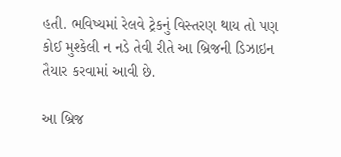હતી. ભવિષ્યમાં રેલવે ટ્રેકનું વિસ્તરણ થાય તો પણ કોઈ મુશ્કેલી ન નડે તેવી રીતે આ બ્રિજની ડિઝાઇન તૈયાર કરવામાં આવી છે.

આ બ્રિજ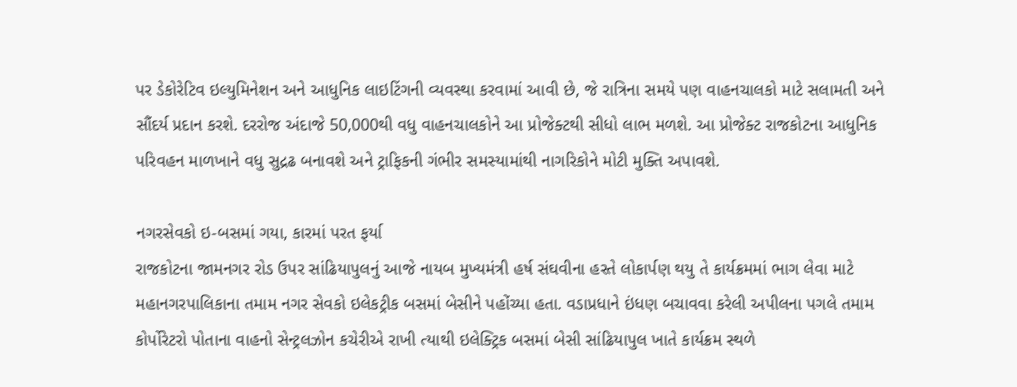પર ડેકોરેટિવ ઇલ્યુમિનેશન અને આધુનિક લાઇટિંગની વ્યવસ્થા કરવામાં આવી છે, જે રાત્રિના સમયે પણ વાહનચાલકો માટે સલામતી અને સૌંદર્ય પ્રદાન કરશે. દરરોજ અંદાજે 50,000થી વધુ વાહનચાલકોને આ પ્રોજેક્ટથી સીધો લાભ મળશે. આ પ્રોજેક્ટ રાજકોટના આધુનિક પરિવહન માળખાને વધુ સુદ્રઢ બનાવશે અને ટ્રાફિકની ગંભીર સમસ્યામાંથી નાગરિકોને મોટી મુક્તિ અપાવશે.

નગરસેવકો ઇ-બસમાં ગયા, કારમાં પરત ફર્યા
રાજકોટના જામનગર રોડ ઉપર સાંઢિયાપુલનું આજે નાયબ મુખ્યમંત્રી હર્ષ સંઘવીના હસ્તે લોકાર્પણ થયુ તે કાર્યક્રમમાં ભાગ લેવા માટે મહાનગરપાલિકાના તમામ નગર સેવકો ઇલેકટ્રીક બસમાં બેસીને પહોંચ્યા હતા. વડાપ્રધાને ઇંધણ બચાવવા કરેલી અપીલના પગલે તમામ કોર્પોરેટરો પોતાના વાહનો સેન્ટ્રલઝોન કચેરીએ રાખી ત્યાથી ઇલેક્ટ્રિક બસમાં બેસી સાંઢિયાપુલ ખાતે કાર્યક્રમ સ્થળે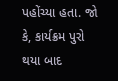પહોંચ્યા હતા. જો કે, કાર્યક્રમ પુરો થયા બાદ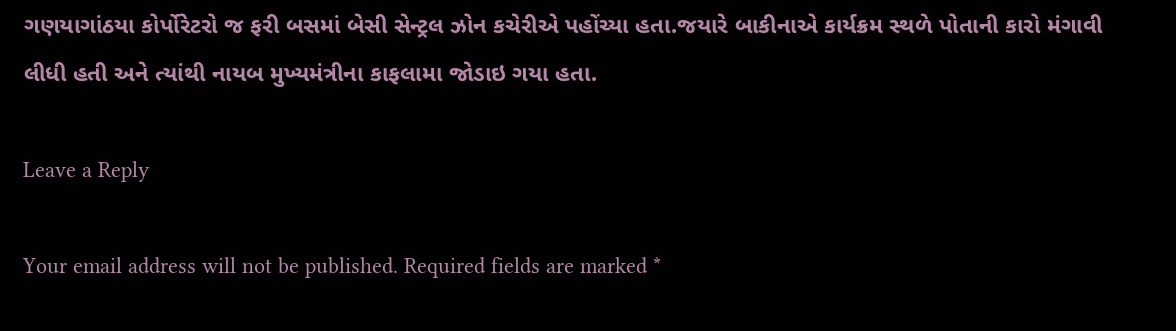ગણયાગાંઠયા કોર્પોરેટરો જ ફરી બસમાં બેસી સેન્ટ્રલ ઝોન કચેરીએ પહોંચ્યા હતા.જયારે બાકીનાએ કાર્યક્રમ સ્થળે પોતાની કારો મંગાવી લીધી હતી અને ત્યાંથી નાયબ મુખ્યમંત્રીના કાફલામા જોડાઇ ગયા હતા.

Leave a Reply

Your email address will not be published. Required fields are marked *